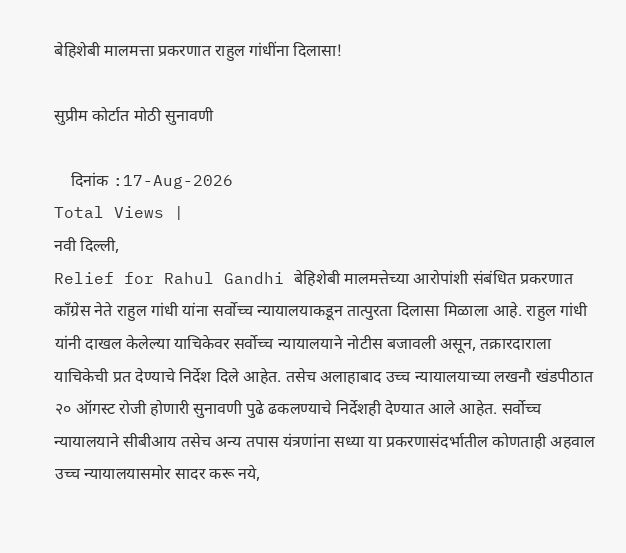बेहिशेबी मालमत्ता प्रकरणात राहुल गांधींना दिलासा!

सुप्रीम कोर्टात मोठी सुनावणी

    दिनांक :17-Aug-2026
Total Views |
नवी दिल्ली,
Relief for Rahul Gandhi बेहिशेबी मालमत्तेच्या आरोपांशी संबंधित प्रकरणात काँग्रेस नेते राहुल गांधी यांना सर्वोच्च न्यायालयाकडून तात्पुरता दिलासा मिळाला आहे. राहुल गांधी यांनी दाखल केलेल्या याचिकेवर सर्वोच्च न्यायालयाने नोटीस बजावली असून, तक्रारदाराला याचिकेची प्रत देण्याचे निर्देश दिले आहेत. तसेच अलाहाबाद उच्च न्यायालयाच्या लखनौ खंडपीठात २० ऑगस्ट रोजी होणारी सुनावणी पुढे ढकलण्याचे निर्देशही देण्यात आले आहेत. सर्वोच्च न्यायालयाने सीबीआय तसेच अन्य तपास यंत्रणांना सध्या या प्रकरणासंदर्भातील कोणताही अहवाल उच्च न्यायालयासमोर सादर करू नये,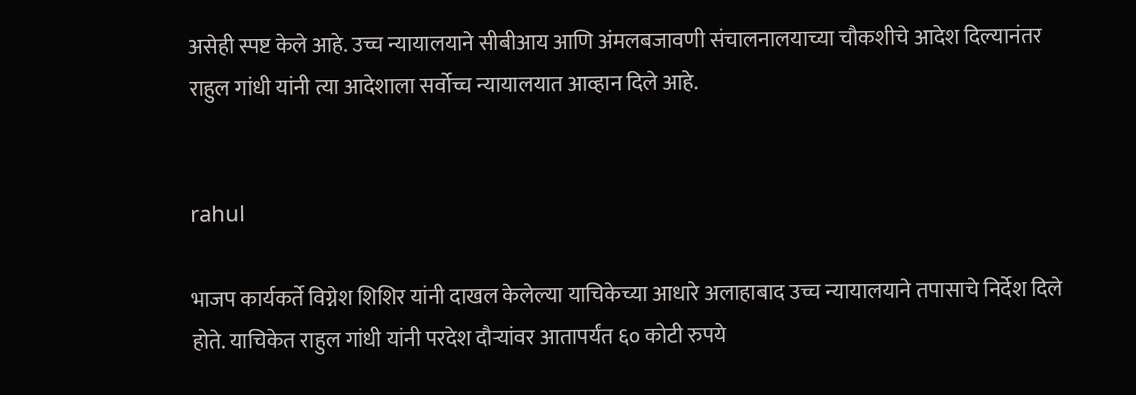असेही स्पष्ट केले आहे. उच्च न्यायालयाने सीबीआय आणि अंमलबजावणी संचालनालयाच्या चौकशीचे आदेश दिल्यानंतर राहुल गांधी यांनी त्या आदेशाला सर्वोच्च न्यायालयात आव्हान दिले आहे.


rahul

भाजप कार्यकर्ते विग्नेश शिशिर यांनी दाखल केलेल्या याचिकेच्या आधारे अलाहाबाद उच्च न्यायालयाने तपासाचे निर्देश दिले होते. याचिकेत राहुल गांधी यांनी परदेश दौऱ्यांवर आतापर्यंत ६० कोटी रुपये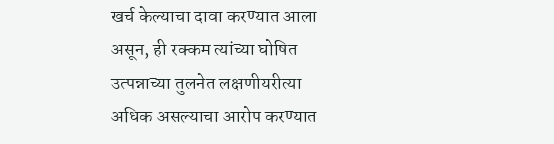खर्च केल्याचा दावा करण्यात आला असून, ही रक्कम त्यांच्या घोषित उत्पन्नाच्या तुलनेत लक्षणीयरीत्या अधिक असल्याचा आरोप करण्यात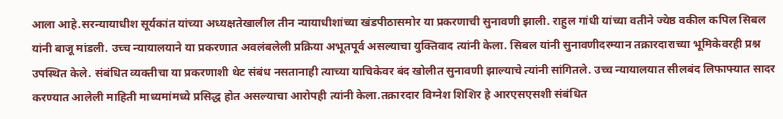आला आहे.सरन्यायाधीश सूर्यकांत यांच्या अध्यक्षतेखालील तीन न्यायाधीशांच्या खंडपीठासमोर या प्रकरणाची सुनावणी झाली. राहुल गांधी यांच्या वतीने ज्येष्ठ वकील कपिल सिबल यांनी बाजू मांडली. उच्च न्यायालयाने या प्रकरणात अवलंबलेली प्रक्रिया अभूतपूर्व असल्याचा युक्तिवाद त्यांनी केला. सिबल यांनी सुनावणीदरम्यान तक्रारदाराच्या भूमिकेवरही प्रश्न उपस्थित केले. संबंधित व्यक्तीचा या प्रकरणाशी थेट संबंध नसतानाही त्याच्या याचिकेवर बंद खोलीत सुनावणी झाल्याचे त्यांनी सांगितले. उच्च न्यायालयात सीलबंद लिफाफ्यात सादर करण्यात आलेली माहिती माध्यमांमध्ये प्रसिद्ध होत असल्याचा आरोपही त्यांनी केला.तक्रारदार विग्नेश शिशिर हे आरएसएसशी संबंधित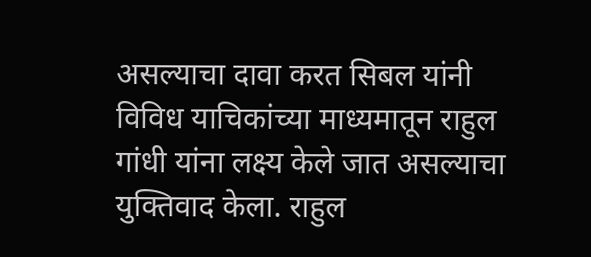असल्याचा दावा करत सिबल यांनी विविध याचिकांच्या माध्यमातून राहुल गांधी यांना लक्ष्य केले जात असल्याचा युक्तिवाद केला. राहुल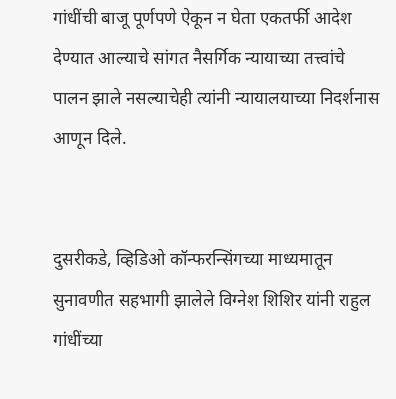गांधींची बाजू पूर्णपणे ऐकून न घेता एकतर्फी आदेश देण्यात आल्याचे सांगत नैसर्गिक न्यायाच्या तत्त्वांचे पालन झाले नसल्याचेही त्यांनी न्यायालयाच्या निदर्शनास आणून दिले.


दुसरीकडे, व्हिडिओ कॉन्फरन्सिंगच्या माध्यमातून सुनावणीत सहभागी झालेले विग्नेश शिशिर यांनी राहुल गांधींच्या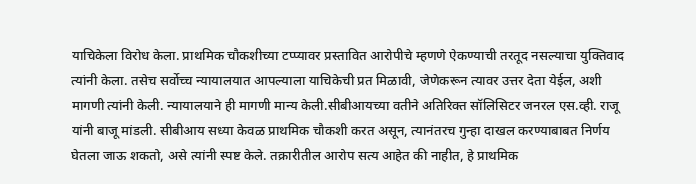याचिकेला विरोध केला. प्राथमिक चौकशीच्या टप्प्यावर प्रस्तावित आरोपीचे म्हणणे ऐकण्याची तरतूद नसल्याचा युक्तिवाद त्यांनी केला. तसेच सर्वोच्च न्यायालयात आपल्याला याचिकेची प्रत मिळावी, जेणेकरून त्यावर उत्तर देता येईल, अशी मागणी त्यांनी केली. न्यायालयाने ही मागणी मान्य केली.सीबीआयच्या वतीने अतिरिक्त सॉलिसिटर जनरल एस.व्ही. राजू यांनी बाजू मांडली. सीबीआय सध्या केवळ प्राथमिक चौकशी करत असून, त्यानंतरच गुन्हा दाखल करण्याबाबत निर्णय घेतला जाऊ शकतो, असे त्यांनी स्पष्ट केले. तक्रारीतील आरोप सत्य आहेत की नाहीत, हे प्राथमिक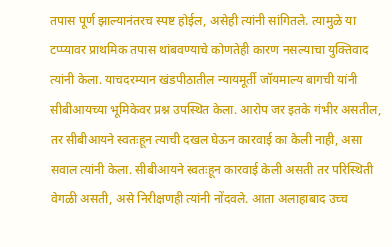तपास पूर्ण झाल्यानंतरच स्पष्ट होईल, असेही त्यांनी सांगितले. त्यामुळे या टप्प्यावर प्राथमिक तपास थांबवण्याचे कोणतेही कारण नसल्याचा युक्तिवाद त्यांनी केला. याचदरम्यान खंडपीठातील न्यायमूर्ती जॉयमाल्य बागची यांनी सीबीआयच्या भूमिकेवर प्रश्न उपस्थित केला. आरोप जर इतके गंभीर असतील, तर सीबीआयने स्वतःहून त्याची दखल घेऊन कारवाई का केली नाही, असा सवाल त्यांनी केला. सीबीआयने स्वतःहून कारवाई केली असती तर परिस्थिती वेगळी असती, असे निरीक्षणही त्यांनी नोंदवले. आता अलाहाबाद उच्च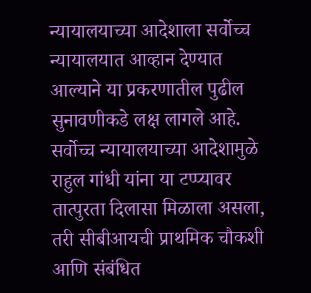न्यायालयाच्या आदेशाला सर्वोच्च न्यायालयात आव्हान देण्यात आल्याने या प्रकरणातील पुढील सुनावणीकडे लक्ष लागले आहे. सर्वोच्च न्यायालयाच्या आदेशामुळे राहुल गांधी यांना या टप्प्यावर तात्पुरता दिलासा मिळाला असला, तरी सीबीआयची प्राथमिक चौकशी आणि संबंधित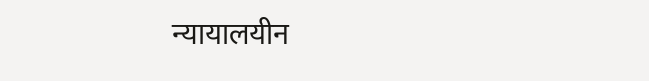न्यायालयीन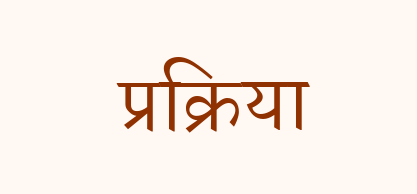प्रक्रिया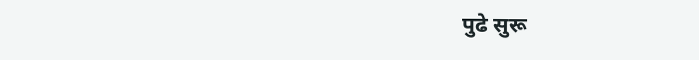पुढे सुरू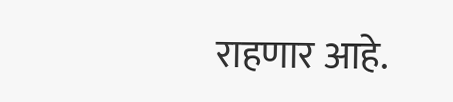राहणार आहे.